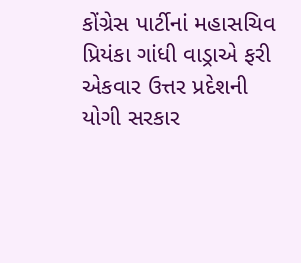કોંગ્રેસ પાર્ટીનાં મહાસચિવ પ્રિયંકા ગાંધી વાડ્રાએ ફરી એકવાર ઉત્તર પ્રદેશની યોગી સરકાર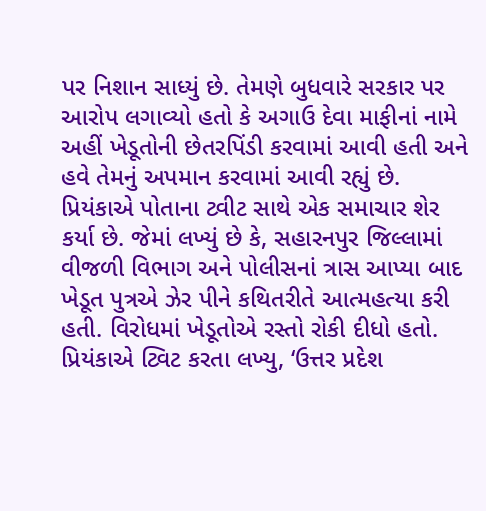પર નિશાન સાધ્યું છે. તેમણે બુધવારે સરકાર પર આરોપ લગાવ્યો હતો કે અગાઉ દેવા માફીનાં નામે અહીં ખેડૂતોની છેતરપિંડી કરવામાં આવી હતી અને હવે તેમનું અપમાન કરવામાં આવી રહ્યું છે.
પ્રિયંકાએ પોતાના ટ્વીટ સાથે એક સમાચાર શેર કર્યા છે. જેમાં લખ્યું છે કે, સહારનપુર જિલ્લામાં વીજળી વિભાગ અને પોલીસનાં ત્રાસ આપ્યા બાદ ખેડૂત પુત્રએ ઝેર પીને કથિતરીતે આત્મહત્યા કરી હતી. વિરોધમાં ખેડૂતોએ રસ્તો રોકી દીધો હતો. પ્રિયંકાએ ટ્વિટ કરતા લખ્યુ, ‘ઉત્તર પ્રદેશ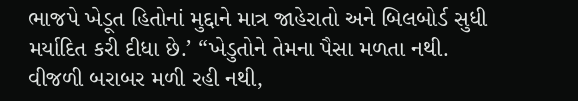ભાજપે ખેડૂત હિતોનાં મુદ્દાને માત્ર જાહેરાતો અને બિલબોર્ડ સુધી મર્યાદિત કરી દીધા છે.’ “ખેડુતોને તેમના પૈસા મળતા નથી. વીજળી બરાબર મળી રહી નથી,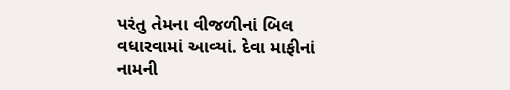પરંતુ તેમના વીજળીનાં બિલ વધારવામાં આવ્યાં. દેવા માફીનાં નામની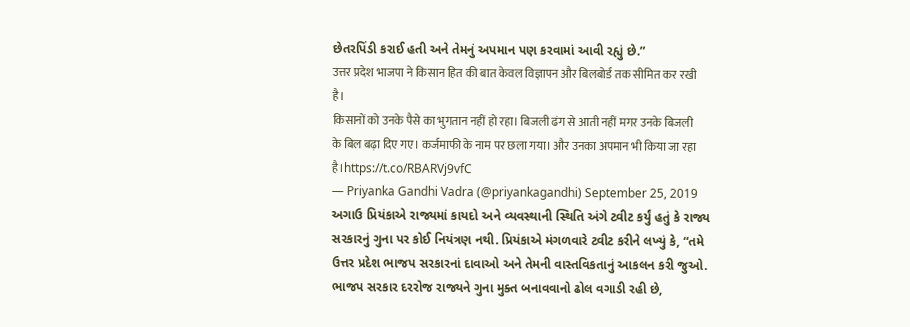છેતરપિંડી કરાઈ હતી અને તેમનું અપમાન પણ કરવામાં આવી રહ્યું છે.”
उत्तर प्रदेश भाजपा ने किसान हित की बात केवल विज्ञापन और बिलबोर्ड तक सीमित कर रखी है।
किसानों को उनके पैसे का भुगतान नहीं हो रहा। बिजली ढंग से आती नहीं मगर उनके बिजली के बिल बढ़ा दिए गए। कर्जमाफी के नाम पर छला गया। और उनका अपमान भी किया जा रहा है।https://t.co/RBARVj9vfC
— Priyanka Gandhi Vadra (@priyankagandhi) September 25, 2019
અગાઉ પ્રિયંકાએ રાજ્યમાં કાયદો અને વ્યવસ્થાની સ્થિતિ અંગે ટ્વીટ કર્યું હતું કે રાજ્ય સરકારનું ગુના પર કોઈ નિયંત્રણ નથી. પ્રિયંકાએ મંગળવારે ટ્વીટ કરીને લખ્યું કે, “તમે ઉત્તર પ્રદેશ ભાજપ સરકારનાં દાવાઓ અને તેમની વાસ્તવિકતાનું આકલન કરી જુઓ. ભાજપ સરકાર દરરોજ રાજ્યને ગુના મુક્ત બનાવવાનો ઢોલ વગાડી રહી છે,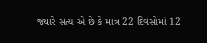જ્યારે સત્ય એ છે કે માત્ર 22 દિવસોમાં 12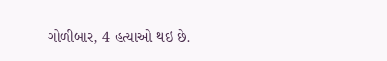ગોળીબાર, 4 હત્યાઓ થઇ છે.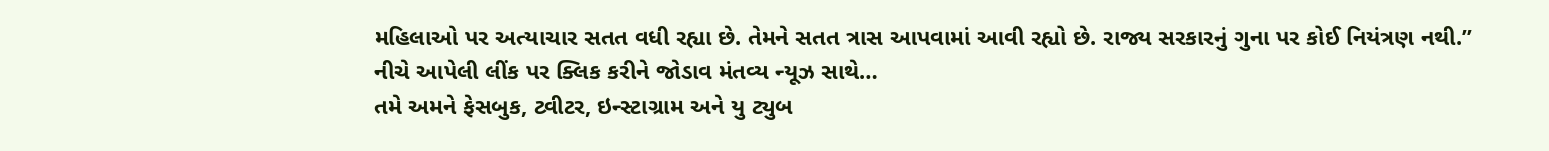મહિલાઓ પર અત્યાચાર સતત વધી રહ્યા છે. તેમને સતત ત્રાસ આપવામાં આવી રહ્યો છે. રાજ્ય સરકારનું ગુના પર કોઈ નિયંત્રણ નથી.”
નીચે આપેલી લીંક પર ક્લિક કરીને જોડાવ મંતવ્ય ન્યૂઝ સાથે…
તમે અમને ફેસબુક, ટ્વીટર, ઇન્સ્ટાગ્રામ અને યુ ટ્યુબ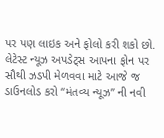પર પણ લાઇક અને ફોલો કરી શકો છો.
લેટેસ્ટ ન્યૂઝ અપડેટ્સ આપના ફોન પર સૌથી ઝડપી મેળવવા માટે આજે જ ડાઉનલોડ કરો “મંતવ્ય ન્યૂઝ” ની નવી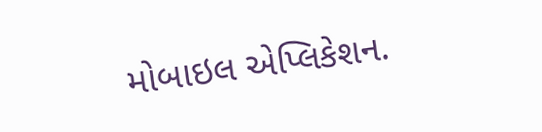મોબાઇલ એપ્લિકેશન.